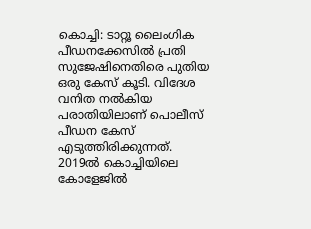കൊച്ചി: ടാറ്റൂ ലൈംഗിക പീഡനക്കേസിൽ പ്രതി സുജേഷിനെതിരെ പുതിയ ഒരു കേസ് കൂടി. വിദേശ വനിത നൽകിയ പരാതിയിലാണ് പൊലീസ് പീഡന കേസ് എടുത്തിരിക്കുന്നത്.
2019ൽ കൊച്ചിയിലെ കോളേജിൽ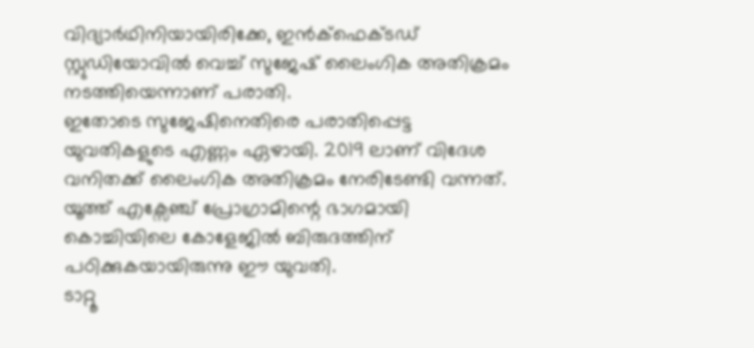വിദ്യാർഥിനിയായിരിക്കേ, ഇൻക്ഫെക്ടഡ് സ്റ്റുഡിയോവിൽ വെച്ച് സുജേഷ് ലൈംഗിക അതിക്രമം നടത്തിയെന്നാണ് പരാതി.
ഇതോടെ സുജേഷിനെതിരെ പരാതിപ്പെട്ട യുവതികളുടെ എണ്ണം ഏഴായി. 2019 ലാണ് വിദേശ വനിതക്ക് ലൈംഗിക അതിക്രമം നേരിടേണ്ടി വന്നത്. യൂത്ത് എക്സേഞ്ച് പ്രോഗ്രാമിന്റെ ഭാഗമായി കൊച്ചിയിലെ കോളേജിൽ ബിരുദത്തിന് പഠിക്കുകയായിരുന്നു ഈ യുവതി.
ടാറ്റൂ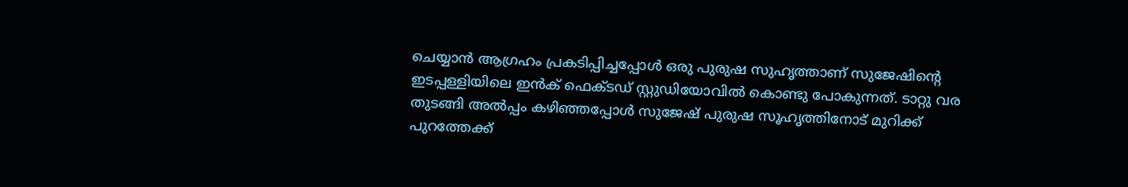ചെയ്യാൻ ആഗ്രഹം പ്രകടിപ്പിച്ചപ്പോൾ ഒരു പുരുഷ സുഹൃത്താണ് സുജേഷിന്റെ ഇടപ്പള്ളിയിലെ ഇൻക് ഫെക്ടഡ് സ്റ്റുഡിയോവിൽ കൊണ്ടു പോകുന്നത്. ടാറ്റു വര തുടങ്ങി അൽപ്പം കഴിഞ്ഞപ്പോൾ സുജേഷ് പുരുഷ സൂഹൃത്തിനോട് മുറിക്ക് പുറത്തേക്ക്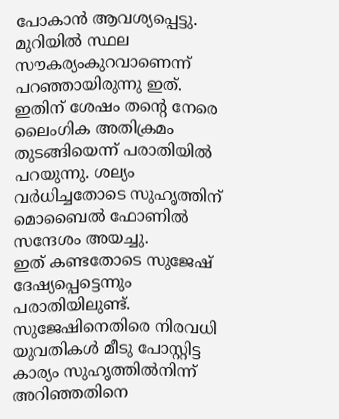പോകാൻ ആവശ്യപ്പെട്ടു. മുറിയിൽ സ്ഥല സൗകര്യംകുറവാണെന്ന് പറഞ്ഞായിരുന്നു ഇത്. ഇതിന് ശേഷം തന്റെ നേരെ ലൈംഗിക അതിക്രമം തുടങ്ങിയെന്ന് പരാതിയിൽ പറയുന്നു. ശല്യം വർധിച്ചതോടെ സുഹൃത്തിന് മൊബൈൽ ഫോണിൽ സന്ദേശം അയച്ചു.
ഇത് കണ്ടതോടെ സുജേഷ് ദേഷ്യപ്പെട്ടെന്നും പരാതിയിലുണ്ട്. സുജേഷിനെതിരെ നിരവധി യുവതികൾ മീടു പോസ്റ്റിട്ട കാര്യം സുഹൃത്തിൽനിന്ന് അറിഞ്ഞതിനെ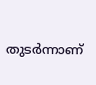തുടർന്നാണ്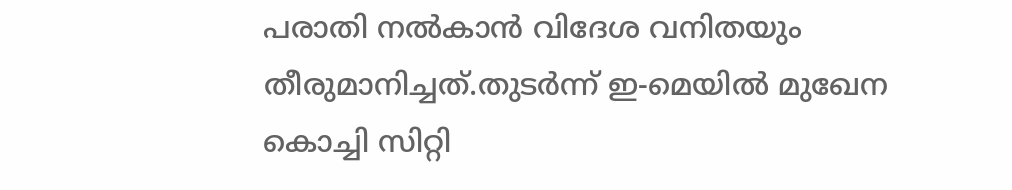പരാതി നൽകാൻ വിദേശ വനിതയും തീരുമാനിച്ചത്.തുടർന്ന് ഇ-മെയിൽ മുഖേന കൊച്ചി സിറ്റി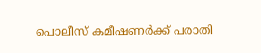പൊലീസ് കമീഷണർക്ക് പരാതി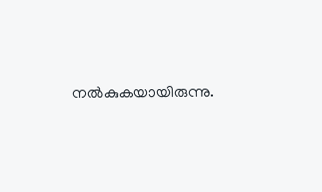നൽകുകയായിരുന്നു.